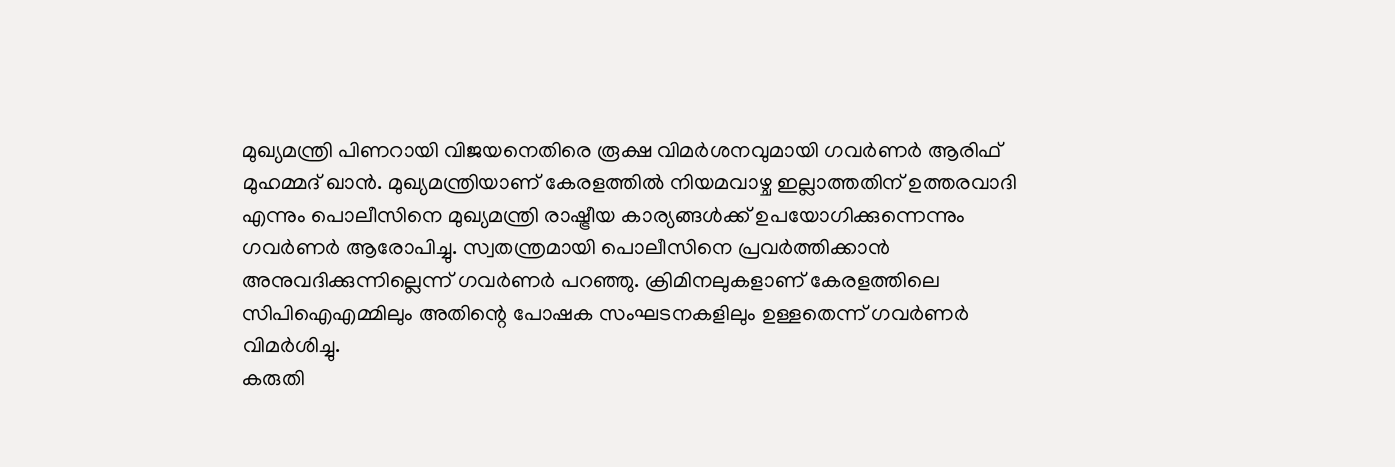മുഖ്യമന്ത്രി പിണറായി വിജയനെതിരെ രൂക്ഷ വിമർശനവുമായി ഗവർണർ ആരിഫ് മുഹമ്മദ് ഖാൻ. മുഖ്യമന്ത്രിയാണ് കേരളത്തിൽ നിയമവാഴ്ച ഇല്ലാത്തതിന് ഉത്തരവാദി എന്നും പൊലീസിനെ മുഖ്യമന്ത്രി രാഷ്ട്രീയ കാര്യങ്ങൾക്ക് ഉപയോഗിക്കുന്നെന്നും ഗവർണർ ആരോപിച്ചു. സ്വതന്ത്രമായി പൊലീസിനെ പ്രവർത്തിക്കാൻ അനുവദിക്കുന്നില്ലെന്ന് ഗവർണർ പറഞ്ഞു. ക്രിമിനലുകളാണ് കേരളത്തിലെ സിപിഐഎമ്മിലും അതിന്റെ പോഷക സംഘടനകളിലും ഉള്ളതെന്ന് ഗവർണർ വിമർശിച്ചു.
കരുതി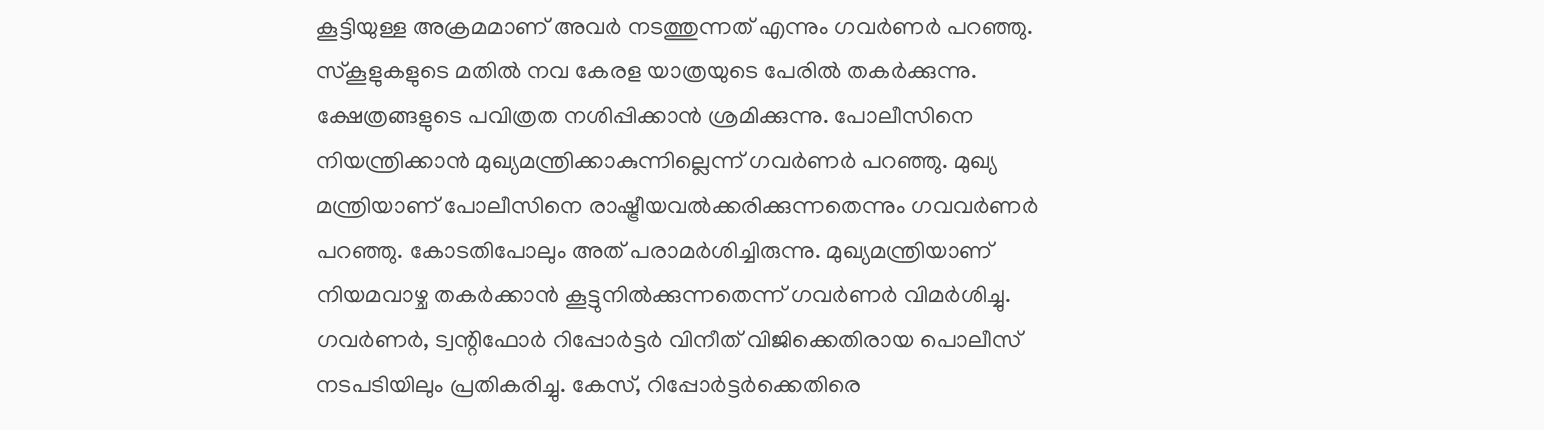കൂട്ടിയുള്ള അക്രമമാണ് അവർ നടത്തുന്നത് എന്നും ഗവർണർ പറഞ്ഞു. സ്കൂളുകളുടെ മതിൽ നവ കേരള യാത്രയുടെ പേരിൽ തകർക്കുന്നു. ക്ഷേത്രങ്ങളുടെ പവിത്രത നശിപ്പിക്കാൻ ശ്രമിക്കുന്നു. പോലീസിനെ നിയന്ത്രിക്കാൻ മുഖ്യമന്ത്രിക്കാകുന്നില്ലെന്ന് ഗവർണർ പറഞ്ഞു. മുഖ്യ മന്ത്രിയാണ് പോലീസിനെ രാഷ്ട്രീയവൽക്കരിക്കുന്നതെന്നും ഗവവർണർ പറഞ്ഞു. കോടതിപോലും അത് പരാമർശിച്ചിരുന്നു. മുഖ്യമന്ത്രിയാണ് നിയമവാഴ്ച തകർക്കാൻ കൂട്ടുനിൽക്കുന്നതെന്ന് ഗവർണർ വിമർശിച്ചു.
ഗവർണർ, ട്വന്റിഫോർ റിപ്പോർട്ടർ വിനീത് വിജിക്കെതിരായ പൊലീസ് നടപടിയിലും പ്രതികരിച്ചു. കേസ്, റിപ്പോർട്ടർക്കെതിരെ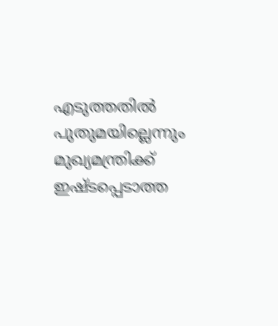എടുത്തതിൽ പുതുമയില്ലെന്നും മുഖ്യമന്ത്രിക്ക് ഇഷ്ടപ്പെടാത്ത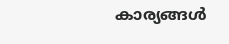കാര്യങ്ങൾ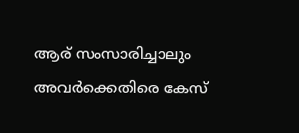ആര് സംസാരിച്ചാലും അവർക്കെതിരെ കേസ്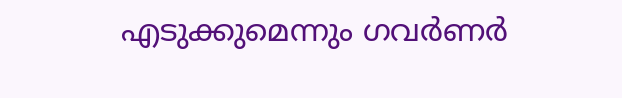എടുക്കുമെന്നും ഗവർണർ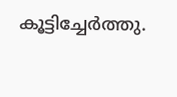കൂട്ടിച്ചേർത്തു.